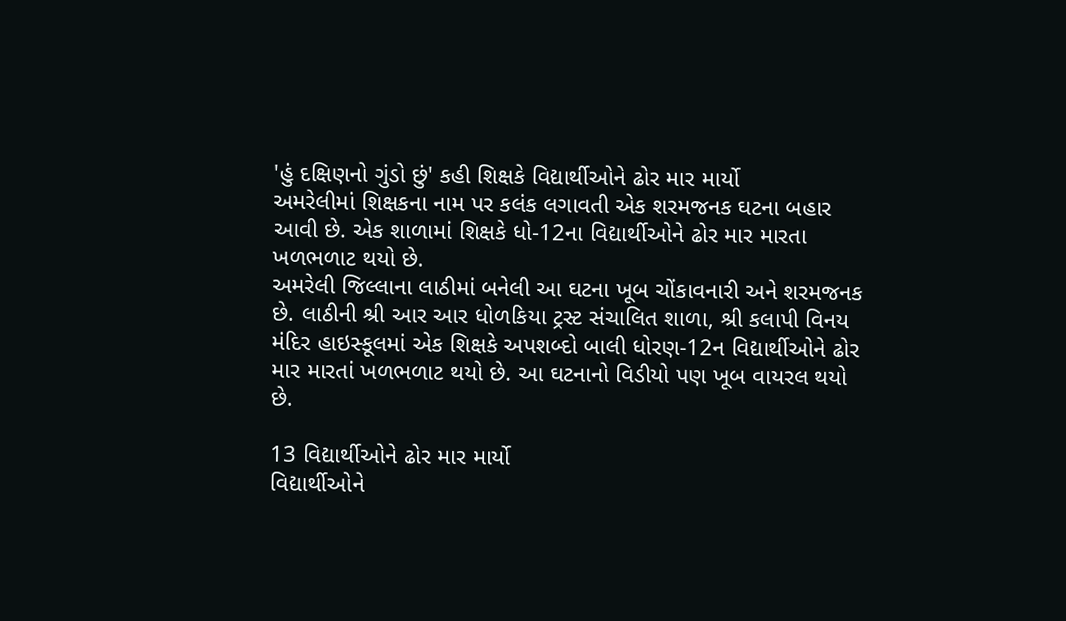'હું દક્ષિણનો ગુંડો છું' કહી શિક્ષકે વિદ્યાર્થીઓને ઢોર માર માર્યો
અમરેલીમાં શિક્ષકના નામ પર કલંક લગાવતી એક શરમજનક ઘટના બહાર આવી છે. એક શાળામાં શિક્ષકે ધો-12ના વિદ્યાર્થીઓને ઢોર માર મારતા ખળભળાટ થયો છે.
અમરેલી જિલ્લાના લાઠીમાં બનેલી આ ઘટના ખૂબ ચોંકાવનારી અને શરમજનક છે. લાઠીની શ્રી આર આર ધોળકિયા ટ્રસ્ટ સંચાલિત શાળા, શ્રી કલાપી વિનય મંદિર હાઇસ્કૂલમાં એક શિક્ષકે અપશબ્દો બાલી ધોરણ-12ન વિદ્યાર્થીઓને ઢોર માર મારતાં ખળભળાટ થયો છે. આ ઘટનાનો વિડીયો પણ ખૂબ વાયરલ થયો છે.

13 વિદ્યાર્થીઓને ઢોર માર માર્યો
વિદ્યાર્થીઓને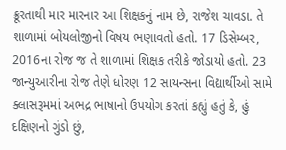ક્રૂરતાથી માર મારનાર આ શિક્ષકનું નામ છે, રાજેશ ચાવડા. તે શાળામાં બોયલોજીનો વિષય ભણાવતો હતો. 17 ડિસેમ્બર, 2016ના રોજ જ તે શાળામાં શિક્ષક તરીકે જોડાયો હતો. 23 જાન્યુઆરીના રોજ તેણે ધોરણ 12 સાયન્સના વિદ્યાર્થીઓ સામે ક્લાસરૂમમાં અભદ્ર ભાષાનો ઉપયોગ કરતાં કહ્યું હતું કે, હું દક્ષિણનો ગુંડો છું,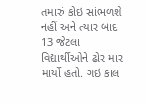તમારું કોઇ સાંભળશે નહીં અને ત્યાર બાદ 13 જેટલા વિદ્યાર્થીઓને ઢોર માર માર્યો હતો. ગઇ કાલ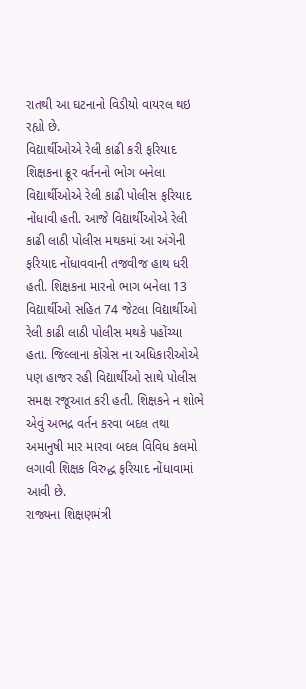રાતથી આ ઘટનાનો વિડીયો વાયરલ થઇ રહ્યો છે.
વિદ્યાર્થીઓએ રેલી કાઢી કરી ફરિયાદ
શિક્ષકના ક્રૂર વર્તનનો ભોગ બનેલા વિદ્યાર્થીઓએ રેલી કાઢી પોલીસ ફરિયાદ નોંધાવી હતી. આજે વિદ્યાર્થીઓએ રેલી કાઢી લાઠી પોલીસ મથકમાં આ અંગેની ફરિયાદ નોંધાવવાની તજવીજ હાથ ધરી હતી. શિક્ષકના મારનો ભાગ બનેલા 13 વિદ્યાર્થીઓ સહિત 74 જેટલા વિદ્યાર્થીઓ રેલી કાઢી લાઠી પોલીસ મથકે પહોંચ્યા હતા. જિલ્લાના કોંગ્રેસ ના અધિકારીઓએ પણ હાજર રહી વિદ્યાર્થીઓ સાથે પોલીસ સમક્ષ રજૂઆત કરી હતી. શિક્ષકને ન શોભે એવું અભદ્ર વર્તન કરવા બદલ તથા અમાનુષી માર મારવા બદલ વિવિધ કલમો લગાવી શિક્ષક વિરુદ્ધ ફરિયાદ નોંધાવામાં આવી છે.
રાજ્યના શિક્ષણમંત્રી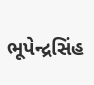ભૂપેન્દ્રસિંહ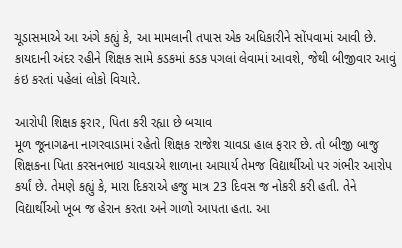ચૂડાસમાએ આ અંગે કહ્યું કે, આ મામલાની તપાસ એક અધિકારીને સોંપવામાં આવી છે. કાયદાની અંદર રહીને શિક્ષક સામે કડકમાં કડક પગલાં લેવામાં આવશે, જેથી બીજીવાર આવું કંઇ કરતાં પહેલાં લોકો વિચારે.

આરોપી શિક્ષક ફરાર, પિતા કરી રહ્યા છે બચાવ
મૂળ જૂનાગઢના નાગરવાડામાં રહેતો શિક્ષક રાજેશ ચાવડા હાલ ફરાર છે. તો બીજી બાજુ શિક્ષકના પિતા કરસનભાઇ ચાવડાએ શાળાના આચાર્ય તેમજ વિદ્યાર્થીઓ પર ગંભીર આરોપ કર્યાં છે. તેમણે કહ્યું કે, મારા દિકરાએ હજુ માત્ર 23 દિવસ જ નોકરી કરી હતી. તેને વિદ્યાર્થીઓ ખૂબ જ હેરાન કરતા અને ગાળો આપતા હતા. આ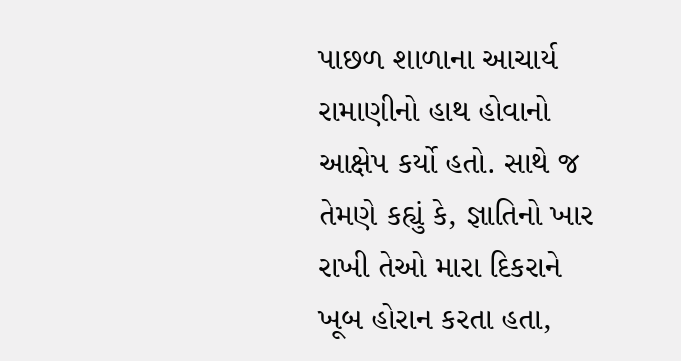પાછળ શાળાના આચાર્ય રામાણીનો હાથ હોવાનો આક્ષેપ કર્યો હતો. સાથે જ તેમણે કહ્યું કે, જ્ઞાતિનો ખાર રાખી તેઓ મારા દિકરાને ખૂબ હોરાન કરતા હતા,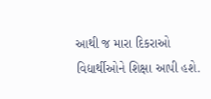આથી જ મારા દિકરાઓ વિદ્યાર્થીઓને શિક્ષા આપી હશે.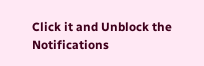Click it and Unblock the Notifications